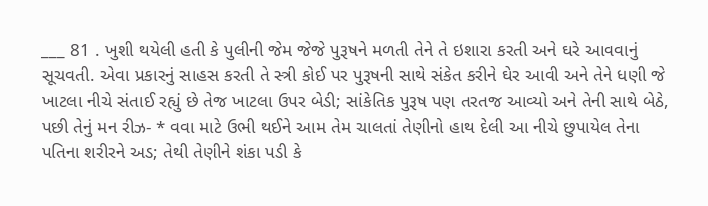___ 81 . ખુશી થયેલી હતી કે પુલીની જેમ જેજે પુરૂષને મળતી તેને તે ઇશારા કરતી અને ઘરે આવવાનું સૂચવતી. એવા પ્રકારનું સાહસ કરતી તે સ્ત્રી કોઈ પર પુરૂષની સાથે સંકેત કરીને ઘેર આવી અને તેને ધણી જે ખાટલા નીચે સંતાઈ રહ્યું છે તેજ ખાટલા ઉપર બેડી; સાંકેતિક પુરૂષ પણ તરતજ આવ્યો અને તેની સાથે બેઠે, પછી તેનું મન રીઝ- * વવા માટે ઉભી થઈને આમ તેમ ચાલતાં તેણીનો હાથ દેલી આ નીચે છુપાયેલ તેના પતિના શરીરને અડ; તેથી તેણીને શંકા પડી કે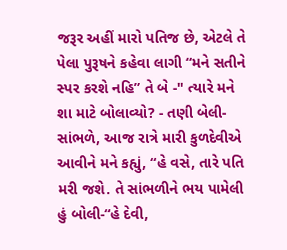જરૂર અહીં મારો પતિજ છે, એટલે તે પેલા પુરૂષને કહેવા લાગી “મને સતીને સ્પર કરશે નહિ” તે બે -" ત્યારે મને શા માટે બોલાવ્યો? - તણી બેલી-સાંભળે, આજ રાત્રે મારી કુળદેવીએ આવીને મને કહ્યું, “હે વસે, તારે પતિ મરી જશે. તે સાંભળીને ભય પામેલી હું બોલી-“હે દેવી,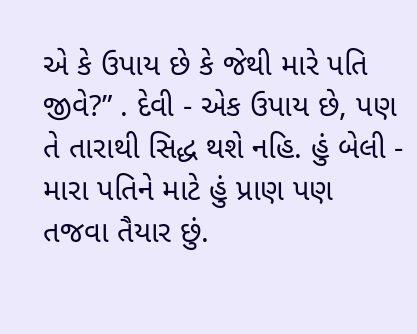એ કે ઉપાય છે કે જેથી મારે પતિ જીવે?” . દેવી - એક ઉપાય છે, પણ તે તારાથી સિદ્ધ થશે નહિ. હું બેલી - મારા પતિને માટે હું પ્રાણ પણ તજવા તૈયાર છું.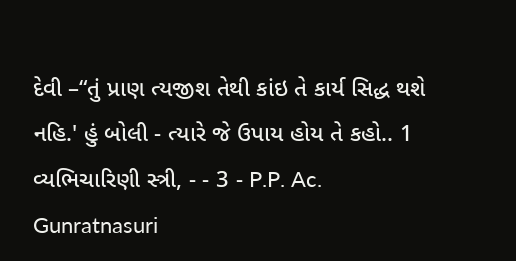દેવી –“તું પ્રાણ ત્યજીશ તેથી કાંઇ તે કાર્ય સિદ્ધ થશે નહિ.' હું બોલી - ત્યારે જે ઉપાય હોય તે કહો.. 1 વ્યભિચારિણી સ્ત્રી, - - 3 - P.P. Ac. Gunratnasuri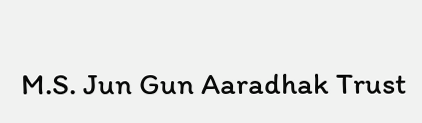M.S. Jun Gun Aaradhak Trust